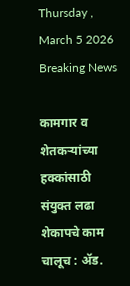Thursday , March 5 2026
Breaking News

कामगार व शेतकर्‍यांच्या हक्कांसाठी संयुक्त लढा शेकापचे काम चालूच : अ‍ॅड.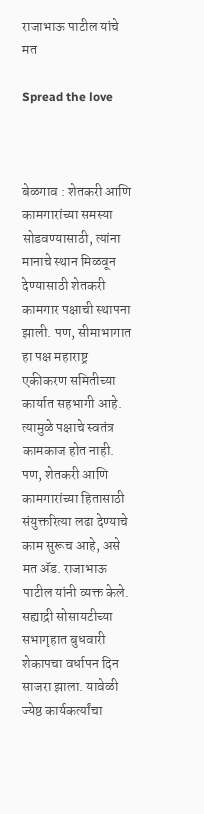राजाभाऊ पाटील यांचे मत

Spread the love



बेळगाव : शेतकरी आणि कामगारांच्या समस्या सोडवण्यासाठी, त्यांना मानाचे स्थान मिळवून देण्यासाठी शेतकरी कामगार पक्षाची स्थापना झाली. पण, सीमाभागात हा पक्ष महाराष्ट्र एकीकरण समितीच्या कार्यात सहभागी आहे. त्यामुळे पक्षाचे स्वतंत्र कामकाज होत नाही. पण, शेतकरी आणि कामगारांच्या हितासाठी संयुक्तरित्या लढा देण्याचे काम सुरूच आहे, असे मत अ‍ॅड. राजाभाऊ पाटील यांनी व्यक्त केले. सह्याद्री सोसायटीच्या सभागृहात बुधवारी शेकापचा वर्धापन दिन साजरा झाला. यावेळी ज्येष्ठ कार्यकर्त्यांचा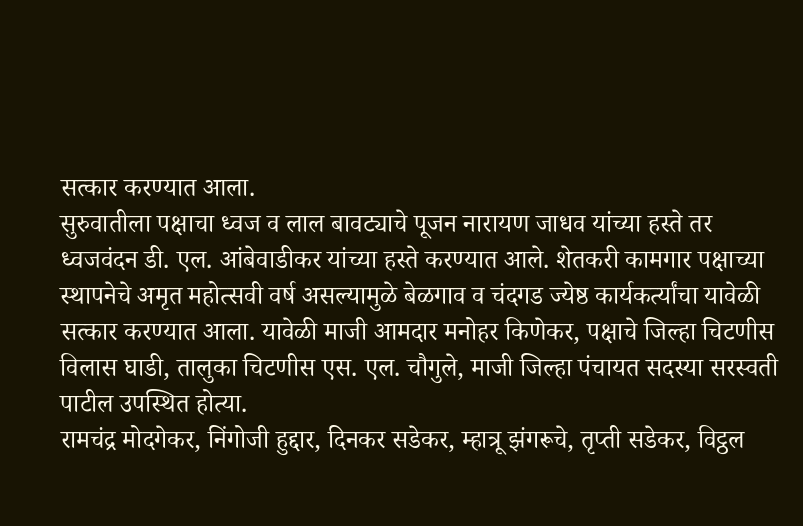सत्कार करण्यात आला.
सुरुवातीला पक्षाचा ध्वज व लाल बावट्याचे पूजन नारायण जाधव यांच्या हस्ते तर ध्वजवंदन डी. एल. आंबेवाडीकर यांच्या हस्ते करण्यात आले. शेतकरी कामगार पक्षाच्या स्थापनेचे अमृत महोत्सवी वर्ष असल्यामुळे बेळगाव व चंदगड ज्येष्ठ कार्यकर्त्यांचा यावेळी सत्कार करण्यात आला. यावेळी माजी आमदार मनोहर किणेकर, पक्षाचे जिल्हा चिटणीस विलास घाडी, तालुका चिटणीस एस. एल. चौगुले, माजी जिल्हा पंचायत सदस्या सरस्वती पाटील उपस्थित होत्या.
रामचंद्र मोदगेकर, निंगोजी हुद्दार, दिनकर सडेकर, म्हात्रू झंगरूचे, तृप्ती सडेकर, विट्ठल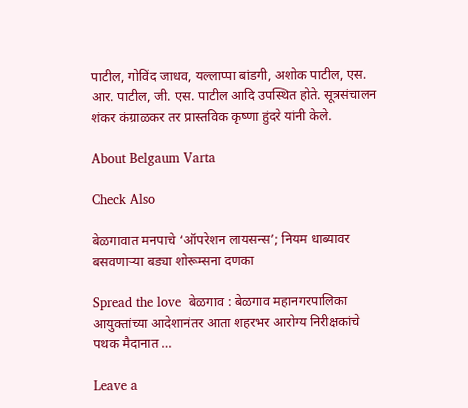पाटील, गोविंद जाधव, यल्लाप्पा बांडगी, अशोक पाटील, एस. आर. पाटील, जी. एस. पाटील आदि उपस्थित होते. सूत्रसंचालन शंकर कंग्राळकर तर प्रास्तविक कृष्णा हुंदरे यांनी केले.

About Belgaum Varta

Check Also

बेळगावात मनपाचे ‘ऑपरेशन लायसन्स’; नियम धाब्यावर बसवणाऱ्या बड्या शोरूम्सना दणका

Spread the love  बेळगाव : बेळगाव महानगरपालिका आयुक्तांच्या आदेशानंतर आता शहरभर आरोग्य निरीक्षकांचे पथक मैदानात …

Leave a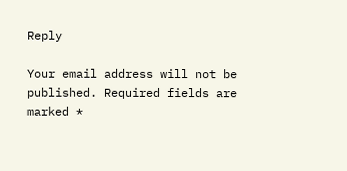Reply

Your email address will not be published. Required fields are marked *